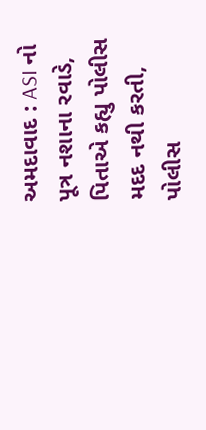અમદાવાદ : ASI નો પૂત્ર નશાના રવાડે, પિતાએ કહ્યુ પોલીસ મદદ નથી કરતી, પોલીસ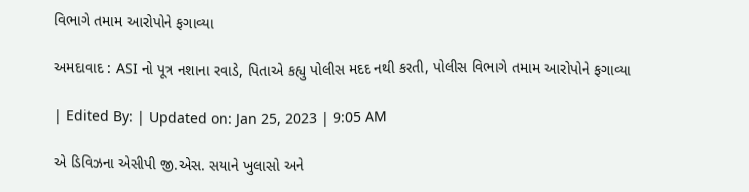વિભાગે તમામ આરોપોને ફગાવ્યા

અમદાવાદ : ASI નો પૂત્ર નશાના રવાડે, પિતાએ કહ્યુ પોલીસ મદદ નથી કરતી, પોલીસ વિભાગે તમામ આરોપોને ફગાવ્યા

| Edited By: | Updated on: Jan 25, 2023 | 9:05 AM

એ ડિવિઝના એસીપી જી.એસ. સયાને ખુલાસો અને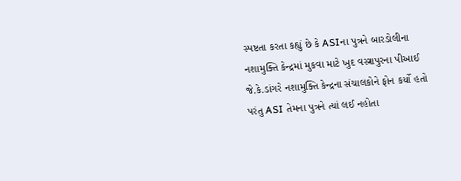સ્પષ્ટતા કરતા કહ્યું છે કે ASIના પુત્રને બારડોલીના નશામુક્તિ કેન્દ્રમાં મુકવા માટે ખુદ વસ્ત્રાપુરના પીઆઈ જે.કે.ડાંગરે નશામુક્તિ કેન્દ્રના સંચાલકોને ફોન કર્યો હતો પરંતુ ASI તેમના પુત્રને ત્યાં લઈ નહોતા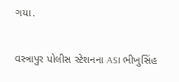ગયા.

વસ્ત્રાપુર પોલીસ સ્ટેશનના ASI ભીખુસિંહ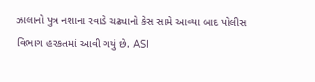ઝાલાનો પુત્ર નશાના રવાડે ચઢ્યાનો કેસ સામે આવ્યા બાદ પોલીસ વિભાગ હરકતમાં આવી ગયું છે. ASI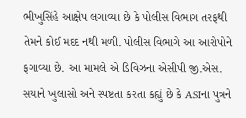ભીખુસિંહે આક્ષેપ લગાવ્યા છે કે પોલીસ વિભાગ તરફથી તેમને કોઈ મદદ નથી મળી. પોલીસ વિભાગે આ આરોપોને ફગાવ્યા છે. આ મામલે એ ડિવિઝના એસીપી જી.એસ. સયાને ખુલાસો અને સ્પષ્ટતા કરતા કહ્યું છે કે ASIના પુત્રને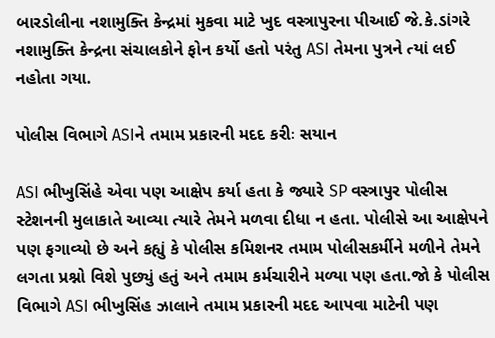બારડોલીના નશામુક્તિ કેન્દ્રમાં મુકવા માટે ખુદ વસ્ત્રાપુરના પીઆઈ જે.કે.ડાંગરે નશામુક્તિ કેન્દ્રના સંચાલકોને ફોન કર્યો હતો પરંતુ ASI તેમના પુત્રને ત્યાં લઈ નહોતા ગયા.

પોલીસ વિભાગે ASIને તમામ પ્રકારની મદદ કરીઃ સયાન

ASI ભીખુસિંહે એવા પણ આક્ષેપ કર્યા હતા કે જ્યારે SP વસ્ત્રાપુર પોલીસ સ્ટેશનની મુલાકાતે આવ્યા ત્યારે તેમને મળવા દીધા ન હતા. પોલીસે આ આક્ષેપને પણ ફગાવ્યો છે અને કહ્યું કે પોલીસ કમિશનર તમામ પોલીસકર્મીને મળીને તેમને લગતા પ્રશ્નો વિશે પુછ્યું હતું અને તમામ કર્મચારીને મળ્યા પણ હતા.જો કે પોલીસ વિભાગે ASI ભીખુસિંહ ઝાલાને તમામ પ્રકારની મદદ આપવા માટેની પણ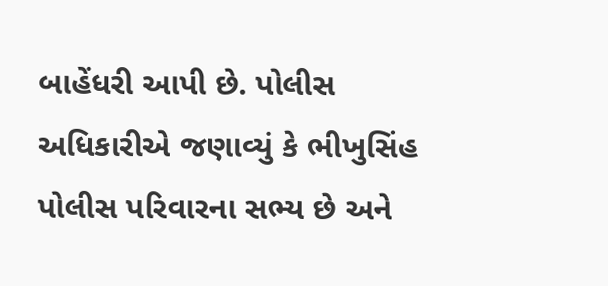બાહેંધરી આપી છે. પોલીસ અધિકારીએ જણાવ્યું કે ભીખુસિંહ પોલીસ પરિવારના સભ્ય છે અને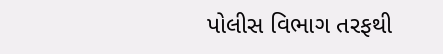પોલીસ વિભાગ તરફથી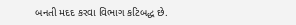બનતી મદદ કરવા વિભાગ કટિબદ્ધ છે.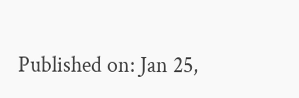Published on: Jan 25,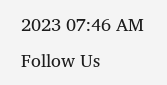2023 07:46 AM
Follow Us